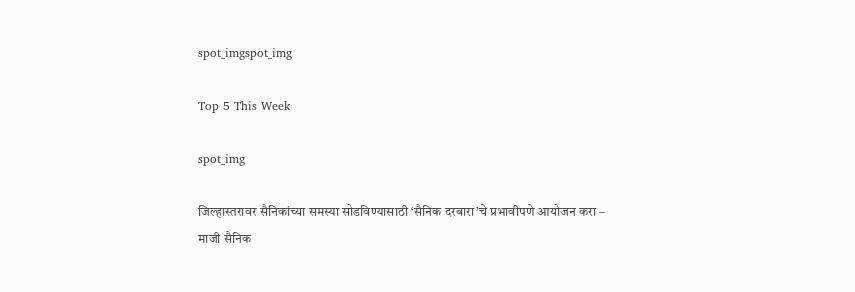spot_imgspot_img

Top 5 This Week

spot_img

जिल्हास्तरावर सैनिकांच्या समस्या सोडविण्यासाठी ‘सैनिक दरबारा’चे प्रभावीपणे आयोजन करा – माजी सैनिक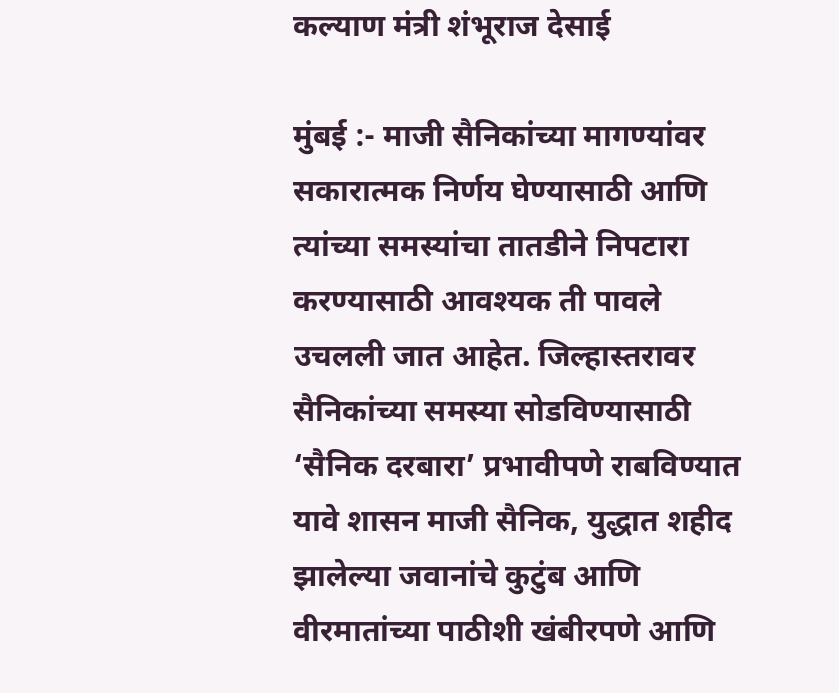कल्याण मंत्री शंभूराज देसाई

मुंबई :- माजी सैनिकांच्या मागण्यांवर सकारात्मक निर्णय घेण्यासाठी आणि त्यांच्या समस्यांचा तातडीने निपटारा करण्यासाठी आवश्यक ती पावले उचलली जात आहेत. जिल्हास्तरावर सैनिकांच्या समस्या सोडविण्यासाठी ‘सैनिक दरबारा’ प्रभावीपणे राबविण्यात यावे शासन माजी सैनिक, युद्धात शहीद झालेल्या जवानांचे कुटुंब आणि वीरमातांच्या पाठीशी खंबीरपणे आणि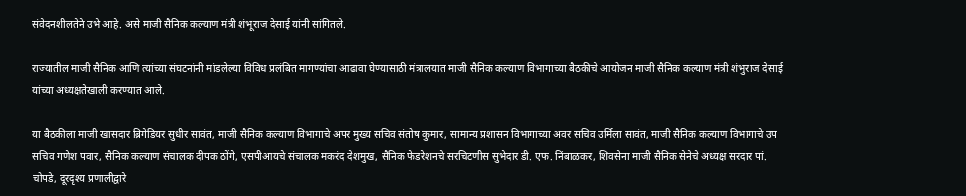संवेदनशीलतेने उभे आहे. असे माजी सैनिक कल्याण मंत्री शंभूराज देसाई यांनी सांगितले.

राज्यातील माजी सैनिक आणि त्यांच्या संघटनांनी मांडलेल्या विविध प्रलंबित मागण्यांचा आढावा घेण्यासाठी मंत्रालयात माजी सैनिक कल्याण विभागाच्या बैठकीचे आयोजन माजी सैनिक कल्याण मंत्री शंभुराज देसाई यांच्या अध्यक्षतेखाली करण्यात आले.

या बैठकीला माजी खासदार ब्रिगेडियर सुधीर सावंत, माजी सैनिक कल्याण विभागाचे अपर मुख्य सचिव संतोष कुमार, सामान्य प्रशासन विभागाच्या अवर सचिव उर्मिला सावंत, माजी सैनिक कल्याण विभागाचे उप सचिव गणेश पवार, सैनिक कल्याण संचालक दीपक ठोंगे, एसपीआयचे संचालक मकरंद देशमुख, सैनिक फेडरेशनचे सरचिटणीस सुभेदार डी. एफ. निंबाळकर, शिवसेना माजी सैनिक सेनेचे अध्यक्ष सरदार पां. चोपडे, दूरदृश्य प्रणालीद्वारे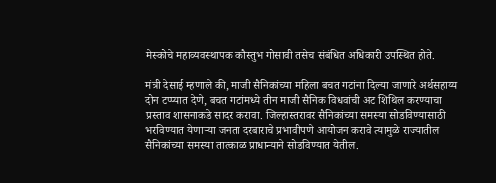मेस्कोचे महाव्यवस्थापक कौस्तुभ गोसावी तसेच संबंधित अधिकारी उपस्थित होते.

मंत्री देसाई म्हणाले की, माजी सैनिकांच्या महिला बचत गटांना दिल्या जाणारे अर्थसहाय्य दोन टप्प्यात देणे, बचत गटांमध्ये तीन माजी सैनिक विधवांची अट शिथिल करण्याचा प्रस्ताव शासनाकडे सादर करावा. जिल्हास्तरावर सैनिकांच्या समस्या सोडविण्यासाठी भरविण्यात येणाऱ्या जनता दरबाराचे प्रभावीपणे आयोजन करावे त्यामुळे राज्यातील सैनिकांच्या समस्या तात्काळ प्राधान्याने सोडविण्यात येतील.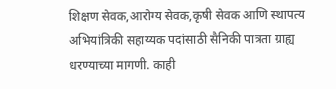शिक्षण सेवक,आरोग्य सेवक,कृषी सेवक आणि स्थापत्य अभियांत्रिकी सहाय्यक पदांसाठी सैनिकी पात्रता ग्राह्य धरण्याच्या मागणी. काही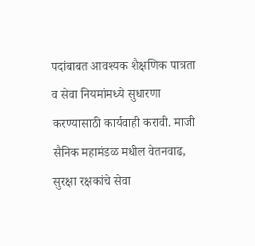पदांबाबत आवश्यक शैक्षणिक पात्रता व सेवा नियमांमध्ये सुधारणा करण्यासाठी कार्यवाही करावी. माजी सैनिक महामंडळ मधील वेतनवाढ, सुरक्षा रक्षकांचे सेवा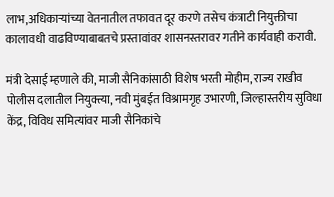लाभ,अधिकाऱ्यांच्या वेतनातील तफावत दूर करणे तसेच कंत्राटी नियुक्तीचा कालावधी वाढविण्याबाबतचे प्रस्तावांवर शासनस्तरावर गतीने कार्यवाही करावी.

मंत्री देसाई म्हणाले की, माजी सैनिकांसाठी विशेष भरती मोहीम, राज्य राखीव पोलीस दलातील नियुक्त्या, नवी मुंबईत विश्रामगृह उभारणी, जिल्हास्तरीय सुविधा केंद्र, विविध समित्यांवर माजी सैनिकांचे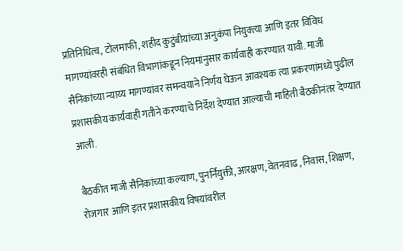प्रतिनिधित्व, टोलमाफी, शहीद कुटुंबीयांच्या अनुकंपा नियुक्त्या आणि इतर विविध मागण्यांवरही संबंधित विभागांकडून नियमांनुसार कार्यवाही करण्यात यावी. माजी सैनिकांच्या न्याय्य मागण्यांवर समन्वयाने निर्णय घेऊन आवश्यक त्या प्रकरणांमध्ये पुढील प्रशासकीय कार्यवाही गतीने करण्याचे निर्देश देण्यात आल्याची माहिती बैठकीनंतर देण्यात आली.

बैठकीत माजी सैनिकांच्या कल्याण, पुनर्नियुक्ती, आरक्षण, वेतनवाढ, निवास, शिक्षण, रोजगार आणि इतर प्रशासकीय विषयांवरील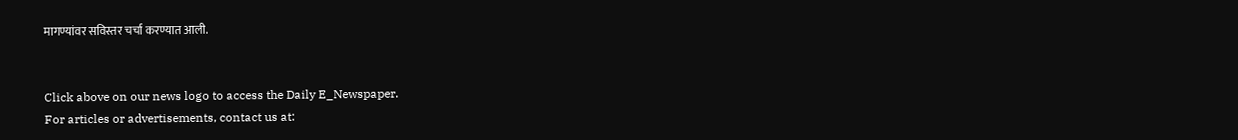मागण्यांवर सविस्तर चर्चा करण्यात आली.


Click above on our news logo to access the Daily E_Newspaper.
For articles or advertisements, contact us at: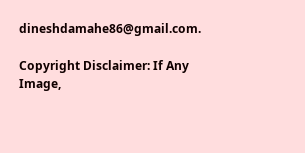dineshdamahe86@gmail.com.

Copyright Disclaimer: If Any Image,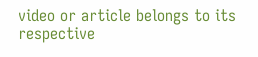video or article belongs to its respective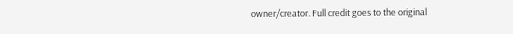owner/creator. Full credit goes to the original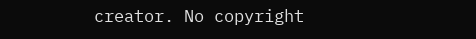creator. No copyright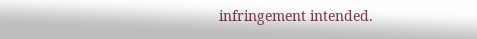infringement intended.